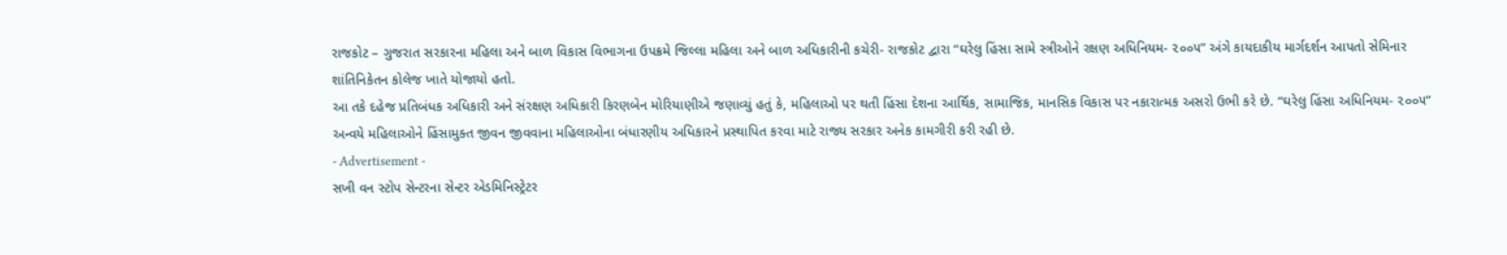રાજકોટ – ગુજરાત સરકારના મહિલા અને બાળ વિકાસ વિભાગના ઉપક્રમે જિલ્લા મહિલા અને બાળ અધિકારીની કચેરી- રાજકોટ દ્વારા “ઘરેલુ હિંસા સામે સ્ત્રીઓને રક્ષણ અધિનિયમ- ૨૦૦૫” અંગે કાયદાકીય માર્ગદર્શન આપતો સેમિનાર શાંતિનિકેતન કોલેજ ખાતે યોજાયો હતો.
આ તકે દહેજ પ્રતિબંધક અધિકારી અને સંરક્ષણ અધિકારી કિરણબેન મોરિયાણીએ જણાવ્યું હતું કે, મહિલાઓ પર થતી હિંસા દેશના આર્થિક, સામાજિક, માનસિક વિકાસ પર નકારાત્મક અસરો ઉભી કરે છે. “ઘરેલુ હિંસા અધિનિયમ- ૨૦૦૫” અન્વયે મહિલાઓને હિંસામુક્ત જીવન જીવવાના મહિલાઓના બંધારણીય અધિકારને પ્રસ્થાપિત કરવા માટે રાજ્ય સરકાર અનેક કામગીરી કરી રહી છે.
- Advertisement -
સખી વન સ્ટોપ સેન્ટરના સેન્ટર એડમિનિસ્ટ્રેટર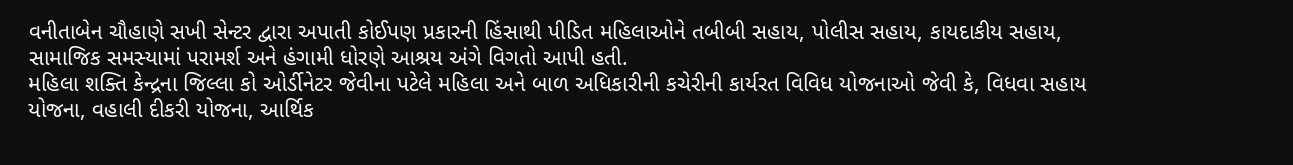વનીતાબેન ચૌહાણે સખી સેન્ટર દ્વારા અપાતી કોઈપણ પ્રકારની હિંસાથી પીડિત મહિલાઓને તબીબી સહાય, પોલીસ સહાય, કાયદાકીય સહાય, સામાજિક સમસ્યામાં પરામર્શ અને હંગામી ધોરણે આશ્રય અંગે વિગતો આપી હતી.
મહિલા શક્તિ કેન્દ્રના જિલ્લા કો ઓર્ડીનેટર જેવીના પટેલે મહિલા અને બાળ અધિકારીની કચેરીની કાર્યરત વિવિધ યોજનાઓ જેવી કે, વિધવા સહાય યોજના, વહાલી દીકરી યોજના, આર્થિક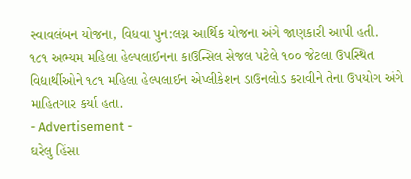સ્વાવલંબન યોજના, વિધવા પુન:લગ્ન આર્થિક યોજના અંગે જાણકારી આપી હતી.
૧૮૧ અભ્યમ મહિલા હેલ્પલાઈનના કાઉન્સિલ સેજલ પટેલે ૧૦૦ જેટલા ઉપસ્થિત વિદ્યાર્થીઓને ૧૮૧ મહિલા હેલ્પલાઈન એપ્લીકેશન ડાઉનલોડ કરાવીને તેના ઉપયોગ અંગે માહિતગાર કર્યા હતા.
- Advertisement -
ઘરેલુ હિંસા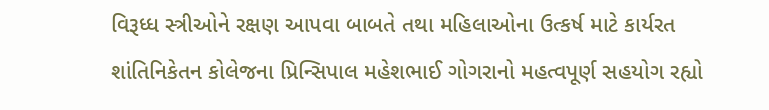વિરૂધ્ધ સ્ત્રીઓને રક્ષણ આપવા બાબતે તથા મહિલાઓના ઉત્કર્ષ માટે કાર્યરત શાંતિનિકેતન કોલેજના પ્રિન્સિપાલ મહેશભાઈ ગોગરાનો મહત્વપૂર્ણ સહયોગ રહ્યો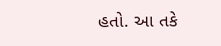હતો. આ તકે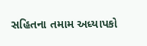સહિતના તમામ અધ્યાપકો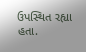ઉપસ્થિત રહ્યા હતા.